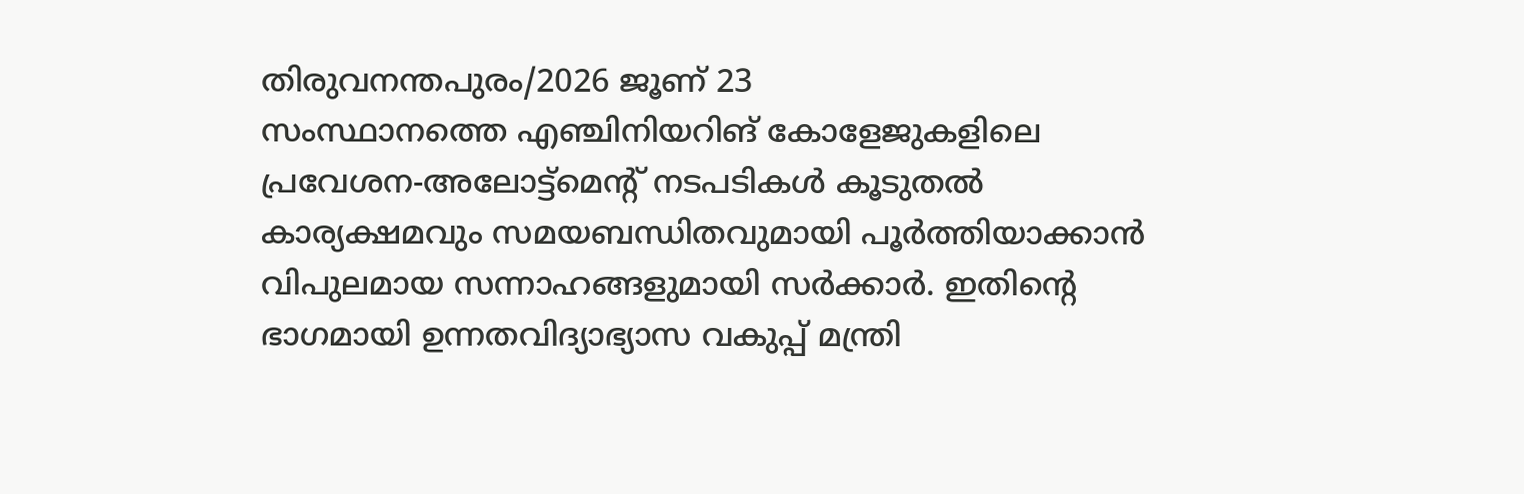തിരുവനന്തപുരം/2026 ജൂണ് 23
സംസ്ഥാനത്തെ എഞ്ചിനിയറിങ് കോളേജുകളിലെ പ്രവേശന-അലോട്ട്മെന്റ് നടപടികൾ കൂടുതൽ കാര്യക്ഷമവും സമയബന്ധിതവുമായി പൂർത്തിയാക്കാൻ വിപുലമായ സന്നാഹങ്ങളുമായി സർക്കാർ. ഇതിന്റെ ഭാഗമായി ഉന്നതവിദ്യാഭ്യാസ വകുപ്പ് മന്ത്രി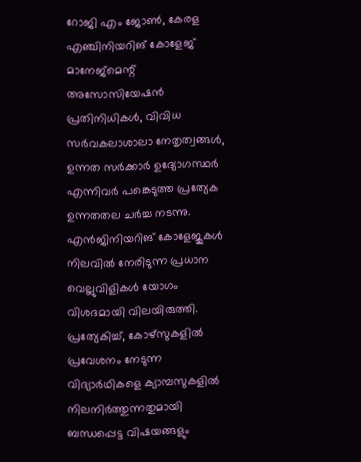റോജി എം ജോൺ, കേരള എഞ്ചിനിയറിങ് കോളേജ് മാനേജ്മെന്റ് അസോസിയേഷൻ പ്രതിനിധികൾ, വിവിധ സർവകലാശാലാ നേതൃത്വങ്ങൾ, ഉന്നത സർക്കാർ ഉദ്യോഗസ്ഥർ എന്നിവർ പങ്കെടുത്ത പ്രത്യേക ഉന്നതതല ചർച്ച നടന്നു.
എൻജിനിയറിങ് കോളേജുകൾ നിലവിൽ നേരിടുന്ന പ്രധാന വെല്ലുവിളികൾ യോഗം വിശദമായി വിലയിരുത്തി. പ്രത്യേകിച്ച്, കോഴ്സുകളിൽ പ്രവേശനം നേടുന്ന വിദ്യാർഥികളെ ക്യാമ്പസുകളിൽ നിലനിർത്തുന്നതുമായി ബന്ധപ്പെട്ട വിഷയങ്ങളും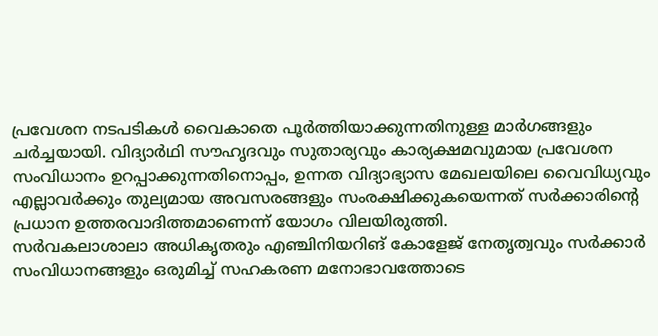പ്രവേശന നടപടികൾ വൈകാതെ പൂർത്തിയാക്കുന്നതിനുള്ള മാർഗങ്ങളും ചർച്ചയായി. വിദ്യാർഥി സൗഹൃദവും സുതാര്യവും കാര്യക്ഷമവുമായ പ്രവേശന സംവിധാനം ഉറപ്പാക്കുന്നതിനൊപ്പം, ഉന്നത വിദ്യാഭ്യാസ മേഖലയിലെ വൈവിധ്യവും എല്ലാവർക്കും തുല്യമായ അവസരങ്ങളും സംരക്ഷിക്കുകയെന്നത് സർക്കാരിന്റെ പ്രധാന ഉത്തരവാദിത്തമാണെന്ന് യോഗം വിലയിരുത്തി.
സർവകലാശാലാ അധികൃതരും എഞ്ചിനിയറിങ് കോളേജ് നേതൃത്വവും സർക്കാർ സംവിധാനങ്ങളും ഒരുമിച്ച് സഹകരണ മനോഭാവത്തോടെ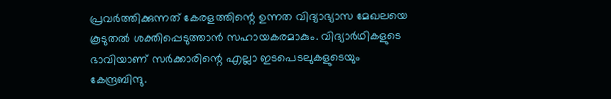പ്രവർത്തിക്കുന്നത് കേരളത്തിന്റെ ഉന്നത വിദ്യാഭ്യാസ മേഖലയെ കൂടുതൽ ശക്തിപ്പെടുത്താൻ സഹായകരമാകും. വിദ്യാർഥികളുടെ ഭാവിയാണ് സർക്കാരിന്റെ എല്ലാ ഇടപെടലുകളുടെയും കേന്ദ്രബിന്ദു.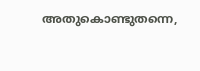അതുകൊണ്ടുതന്നെ,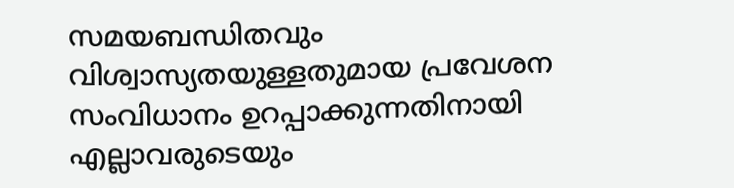സമയബന്ധിതവും വിശ്വാസ്യതയുള്ളതുമായ പ്രവേശന സംവിധാനം ഉറപ്പാക്കുന്നതിനായി എല്ലാവരുടെയും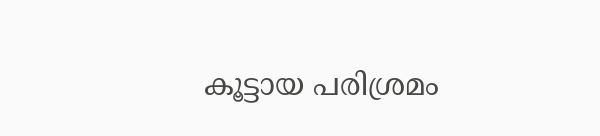കൂട്ടായ പരിശ്രമം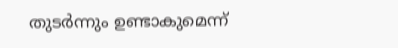തുടർന്നും ഉണ്ടാകുമെന്ന്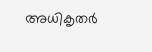അധികൃതർ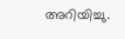അറിയിച്ചു.